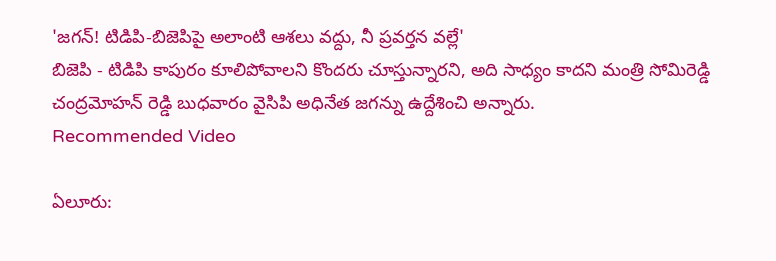'జగన్! టిడిపి-బిజెపిపై అలాంటి ఆశలు వద్దు, నీ ప్రవర్తన వల్లే'
బిజెపి - టిడిపి కాపురం కూలిపోవాలని కొందరు చూస్తున్నారని, అది సాధ్యం కాదని మంత్రి సోమిరెడ్డి చంద్రమోహన్ రెడ్డి బుధవారం వైసిపి అధినేత జగన్ను ఉద్దేశించి అన్నారు.
Recommended Video

ఏలూరు: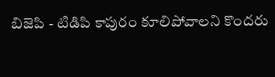బిజెపి - టిడిపి కాపురం కూలిపోవాలని కొందరు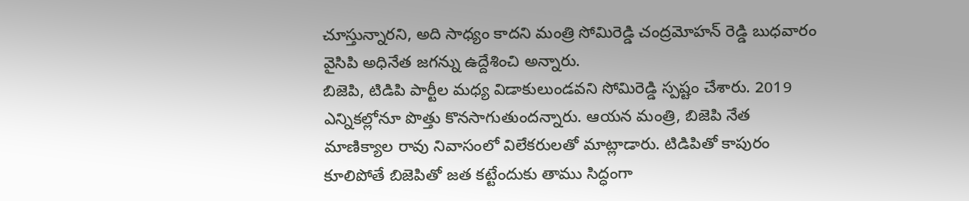చూస్తున్నారని, అది సాధ్యం కాదని మంత్రి సోమిరెడ్డి చంద్రమోహన్ రెడ్డి బుధవారం వైసిపి అధినేత జగన్ను ఉద్దేశించి అన్నారు.
బిజెపి, టిడిపి పార్టీల మధ్య విడాకులుండవని సోమిరెడ్డి స్పష్టం చేశారు. 2019 ఎన్నికల్లోనూ పొత్తు కొనసాగుతుందన్నారు. ఆయన మంత్రి, బిజెపి నేత మాణిక్యాల రావు నివాసంలో విలేకరులతో మాట్లాడారు. టిడిపితో కాపురం కూలిపోతే బిజెపితో జత కట్టేందుకు తాము సిద్ధంగా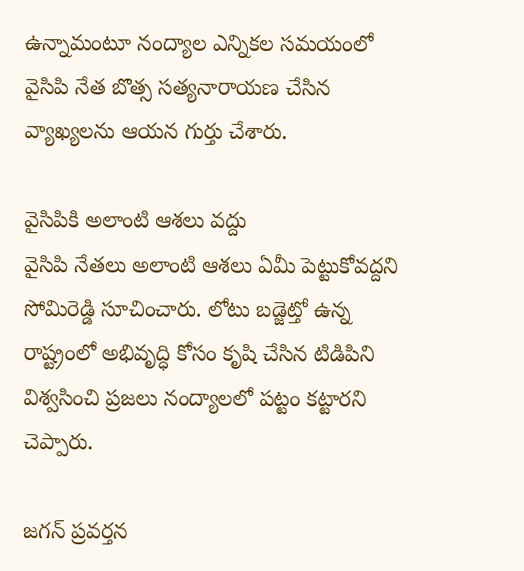ఉన్నామంటూ నంద్యాల ఎన్నికల సమయంలో వైసిపి నేత బొత్స సత్యనారాయణ చేసిన వ్యాఖ్యలను ఆయన గుర్తు చేశారు.

వైసిపికి అలాంటి ఆశలు వద్దు
వైసిపి నేతలు అలాంటి ఆశలు ఏమీ పెట్టుకోవద్దని సోమిరెడ్డి సూచించారు. లోటు బడ్జెట్తో ఉన్న రాష్ట్రంలో అభివృద్ధి కోసం కృషి చేసిన టిడిపిని విశ్వసించి ప్రజలు నంద్యాలలో పట్టం కట్టారని చెప్పారు.

జగన్ ప్రవర్తన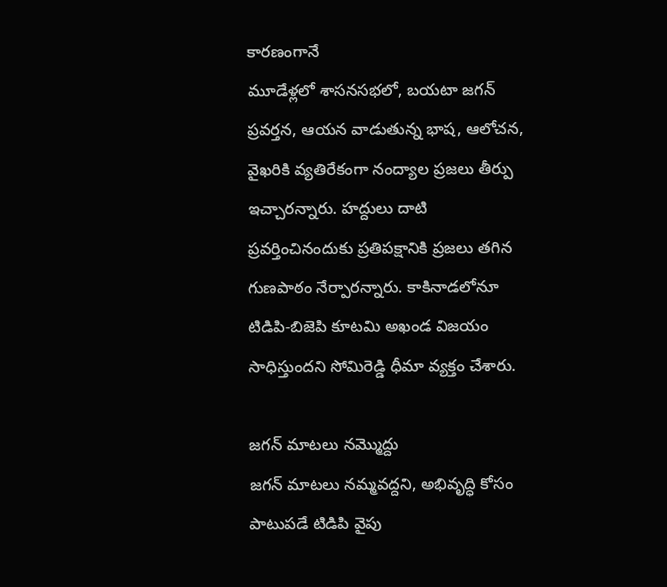కారణంగానే
మూడేళ్లలో శాసనసభలో, బయటా జగన్ ప్రవర్తన, ఆయన వాడుతున్న భాష, ఆలోచన, వైఖరికి వ్యతిరేకంగా నంద్యాల ప్రజలు తీర్పు ఇచ్చారన్నారు. హద్దులు దాటి ప్రవర్తించినందుకు ప్రతిపక్షానికి ప్రజలు తగిన గుణపాఠం నేర్పారన్నారు. కాకినాడలోనూ టిడిపి-బిజెపి కూటమి అఖండ విజయం సాధిస్తుందని సోమిరెడ్డి ధీమా వ్యక్తం చేశారు.

జగన్ మాటలు నమ్మొద్దు
జగన్ మాటలు నమ్మవద్దని, అభివృద్ధి కోసం పాటుపడే టిడిపి వైపు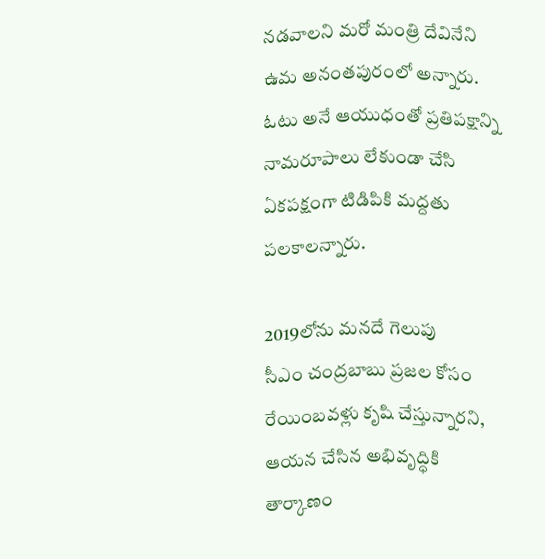నడవాలని మరో మంత్రి దేవినేని ఉమ అనంతపురంలో అన్నారు. ఓటు అనే ఆయుధంతో ప్రతిపక్షాన్ని నామరూపాలు లేకుండా చేసి ఏకపక్షంగా టిడిపికి మద్దతు పలకాలన్నారు.

2019లోను మనదే గెలుపు
సీఎం చంద్రబాబు ప్రజల కోసం రేయింబవళ్లు కృషి చేస్తున్నారని, ఆయన చేసిన అభివృద్ధికి తార్కాణం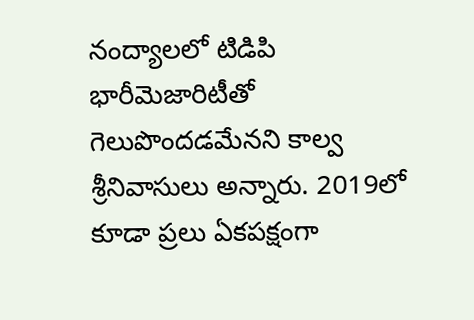నంద్యాలలో టిడిపి భారీమెజారిటీతో గెలుపొందడమేనని కాల్వ శ్రీనివాసులు అన్నారు. 2019లో కూడా ప్రలు ఏకపక్షంగా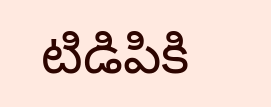టిడిపికి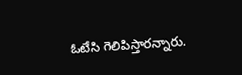ఓటేసి గెలిపిస్తారన్నారు.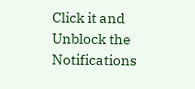Click it and Unblock the Notifications